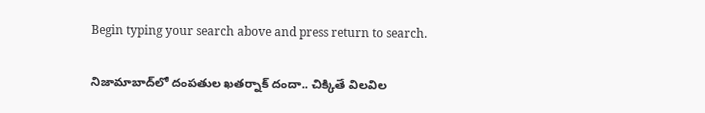Begin typing your search above and press return to search.

నిజామాబాద్‌లో దంపతుల ఖతర్నాక్ దందా.. చిక్కితే విలవిల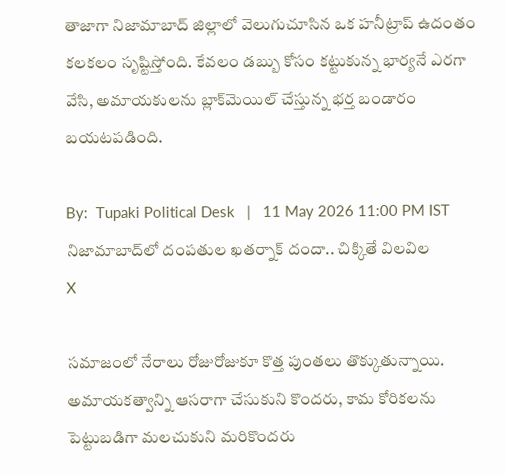తాజాగా నిజామాబాద్ జిల్లాలో వెలుగుచూసిన ఒక హనీట్రాప్ ఉదంతం కలకలం సృష్టిస్తోంది. కేవలం డబ్బు కోసం కట్టుకున్న భార్యనే ఎరగా వేసి, అమాయకులను బ్లాక్‌మెయిల్ చేస్తున్న భర్త బండారం బయటపడింది.

By:  Tupaki Political Desk   |   11 May 2026 11:00 PM IST
నిజామాబాద్‌లో దంపతుల ఖతర్నాక్ దందా.. చిక్కితే విలవిల
X

సమాజంలో నేరాలు రోజురోజుకూ కొత్త పుంతలు తొక్కుతున్నాయి. అమాయకత్వాన్ని ఆసరాగా చేసుకుని కొందరు, కామ కోరికలను పెట్టుబడిగా మలచుకుని మరికొందరు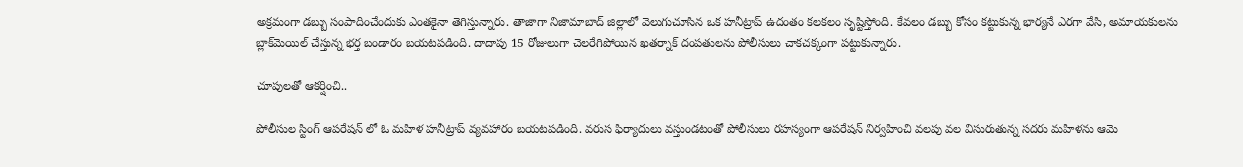అక్రమంగా డబ్బు సంపాదించేందుకు ఎంతకైనా తెగిస్తున్నారు. తాజాగా నిజామాబాద్ జిల్లాలో వెలుగుచూసిన ఒక హనీట్రాప్ ఉదంతం కలకలం సృష్టిస్తోంది. కేవలం డబ్బు కోసం కట్టుకున్న భార్యనే ఎరగా వేసి, అమాయకులను బ్లాక్‌మెయిల్ చేస్తున్న భర్త బండారం బయటపడింది. దాదాపు 15 రోజులుగా చెలరేగిపోయిన ఖతర్నాక్ దంపతులను పోలీసులు చాకచక్కంగా పట్టుకున్నారు.

చూపులతో ఆకర్షించి..

పోలీసుల స్టింగ్ ఆపరేషన్ లో ఓ మహిళ హనీట్రాప్ వ్యవహారం బయటపడింది. వరుస ఫిర్యాదులు వస్తుండటంతో పోలీసులు రహస్యంగా ఆపరేషన్ నిర్వహించి వలపు వల విసురుతున్న సదరు మహిళను ఆమె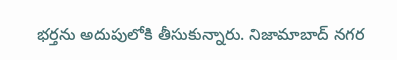భర్తను అదుపులోకి తీసుకున్నారు. నిజామాబాద్ నగర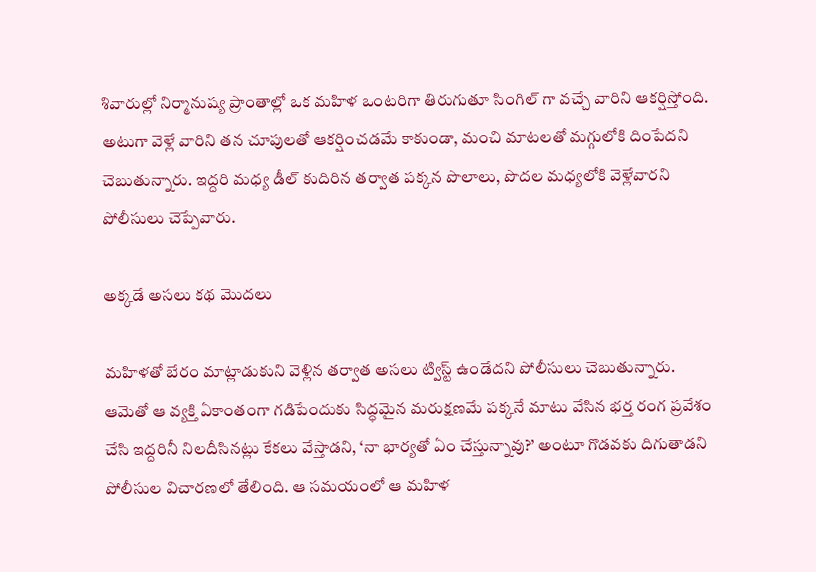శివారుల్లో నిర్మానుష్య ప్రాంతాల్లో ఒక మహిళ ఒంటరిగా తిరుగుతూ సింగిల్ గా వచ్చే వారిని ఆకర్షిస్తోంది. అటుగా వెళ్లే వారిని తన చూపులతో ఆకర్షించడమే కాకుండా, మంచి మాటలతో మగ్గులోకి దింపేదని చెబుతున్నారు. ఇద్దరి మధ్య డీల్ కుదిరిన తర్వాత పక్కన పొలాలు, పొదల మధ్యలోకి వెళ్లేవారని పోలీసులు చెప్పేవారు.

అక్కడే అసలు కథ మొదలు

మహిళతో బేరం మాట్లాడుకుని వెళ్లిన తర్వాత అసలు ట్విస్ట్ ఉండేదని పోలీసులు చెబుతున్నారు. ఆమెతో ఆ వ్యక్తి ఏకాంతంగా గడిపేందుకు సిద్ధమైన మరుక్షణమే పక్కనే మాటు వేసిన భర్త రంగ ప్రవేశం చేసి ఇద్దరినీ నిలదీసినట్లు కేకలు వేస్తాడని, ‘నా భార్యతో ఏం చేస్తున్నావు?’ అంటూ గొడవకు దిగుతాడని పోలీసుల విచారణలో తేలింది. ఆ సమయంలో ఆ మహిళ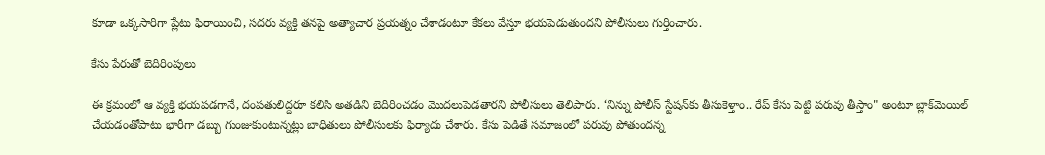కూడా ఒక్కసారిగా ప్లేటు ఫిరాయించి, సదరు వ్యక్తి తనపై అత్యాచార ప్రయత్నం చేశాడంటూ కేకలు వేస్తూ భయపెడుతుందని పోలీసులు గుర్తించారు.

కేసు పేరుతో బెదిరింపులు

ఈ క్రమంలో ఆ వ్యక్తి భయపడగానే, దంపతులిద్దరూ కలిసి అతడిని బెదిరించడం మొదలుపెడతారని పోలీసులు తెలిపారు. ‘నిన్ను పోలీస్ స్టేషన్‌కు తీసుకెళ్తాం.. రేప్ కేసు పెట్టి పరువు తీస్తాం" అంటూ బ్లాక్‌మెయిల్ చేయడంతోపాటు భారీగా డబ్బు గుంజుకుంటున్నట్లు బాధితులు పోలీసులకు ఫిర్యాదు చేశారు. కేసు పెడితే సమాజంలో పరువు పోతుందన్న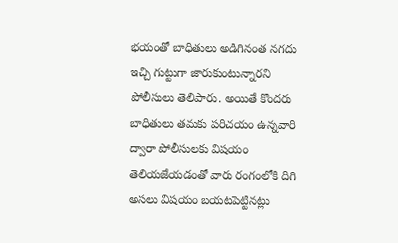భయంతో బాధితులు అడిగినంత నగదు ఇచ్చి గుట్టుగా జారుకుంటున్నారని పోలీసులు తెలిపారు. అయితే కొందరు బాధితులు తమకు పరిచయం ఉన్నవారి ద్వారా పోలీసులకు విషయం తెలియజేయడంతో వారు రంగంలోకి దిగి అసలు విషయం బయటపెట్టినట్లు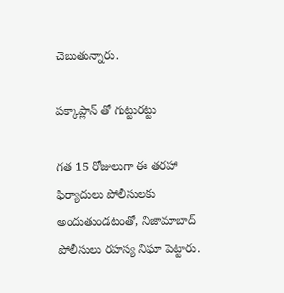చెబుతున్నారు.

పక్కాప్లాన్ తో గుట్టురట్టు

గత 15 రోజులుగా ఈ తరహా ఫిర్యాదులు పోలీసులకు అందుతుండటంతో, నిజామాబాద్ పోలీసులు రహస్య నిఘా పెట్టారు.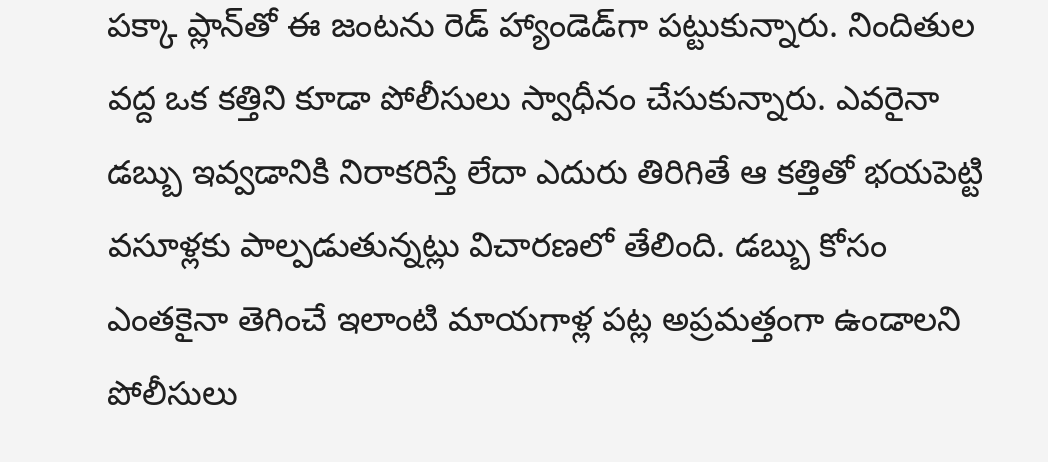పక్కా ప్లాన్‌తో ఈ జంటను రెడ్ హ్యాండెడ్‌గా పట్టుకున్నారు. నిందితుల వద్ద ఒక కత్తిని కూడా పోలీసులు స్వాధీనం చేసుకున్నారు. ఎవరైనా డబ్బు ఇవ్వడానికి నిరాకరిస్తే లేదా ఎదురు తిరిగితే ఆ కత్తితో భయపెట్టి వసూళ్లకు పాల్పడుతున్నట్లు విచారణలో తేలింది. డబ్బు కోసం ఎంతకైనా తెగించే ఇలాంటి మాయగాళ్ల పట్ల అప్రమత్తంగా ఉండాలని పోలీసులు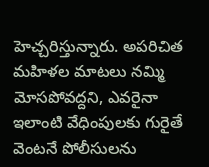హెచ్చరిస్తున్నారు. అపరిచిత మహిళల మాటలు నమ్మి మోసపోవద్దని, ఎవరైనా ఇలాంటి వేధింపులకు గురైతే వెంటనే పోలీసులను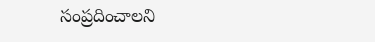సంప్రదించాలని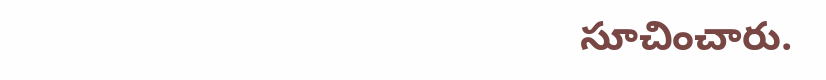సూచించారు.